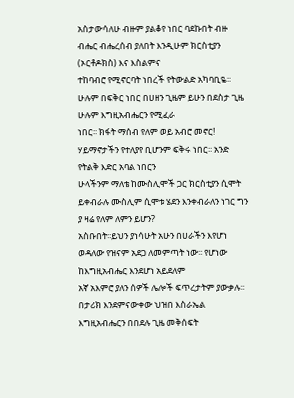አስታውሳለሁ ብዙም ያልቆየ ነበር ባደኩበት ብዙ ብሔር ብሔረሰብ ያለበት እንዲሁም ክርስቲያን (ኦርቶዶክስ) እና እስልምና
ተከባብሮ የሚኖርባት ነበረች የትውልድ አካባቢዬ፡፡ ሁሉም በፍቅር ነበር በሀዘን ጊዜም ይሁን በደስታ ጊዜ ሁሉም እግዚአብሔርን የሚፈራ
ነበር፡፡ ክፋት ማሰብ የለም ወይ አብሮ መኖር! ሃይማኖታችን የተለያየ ቢሆንም ፍቅሩ ነበር፡፡ አንድ የትልቅ እድር አባል ነበርን
ሁላችንም ማለቴ ከሙስሊሞች ጋር ክርስቲያን ሲሞት ይቀብራሉ ሙስሊም ሲሞቱ ሄደን እንቀብራለን ነገር ግን ያ ዛሬ የለም ለምን ይሆን?
አስቡበት፡፡ይህን ያነሳሁት አሁን በሀራችን እየሆነ ወዳለው የዝናም አደጋ ለመምጣት ነው፡፡ የሆነው ከእግዚአብሔር እንደሆነ አይደለም
አኛ አእምሮ ያለን ሰዎች ሌሎች ፍጥረታትም ያውቃሉ፡፡ በታሪክ እንደምናውቀው ህዝበ እስራኤል እግዚአብሔርን በበደሉ ጊዜ መቅሰፍት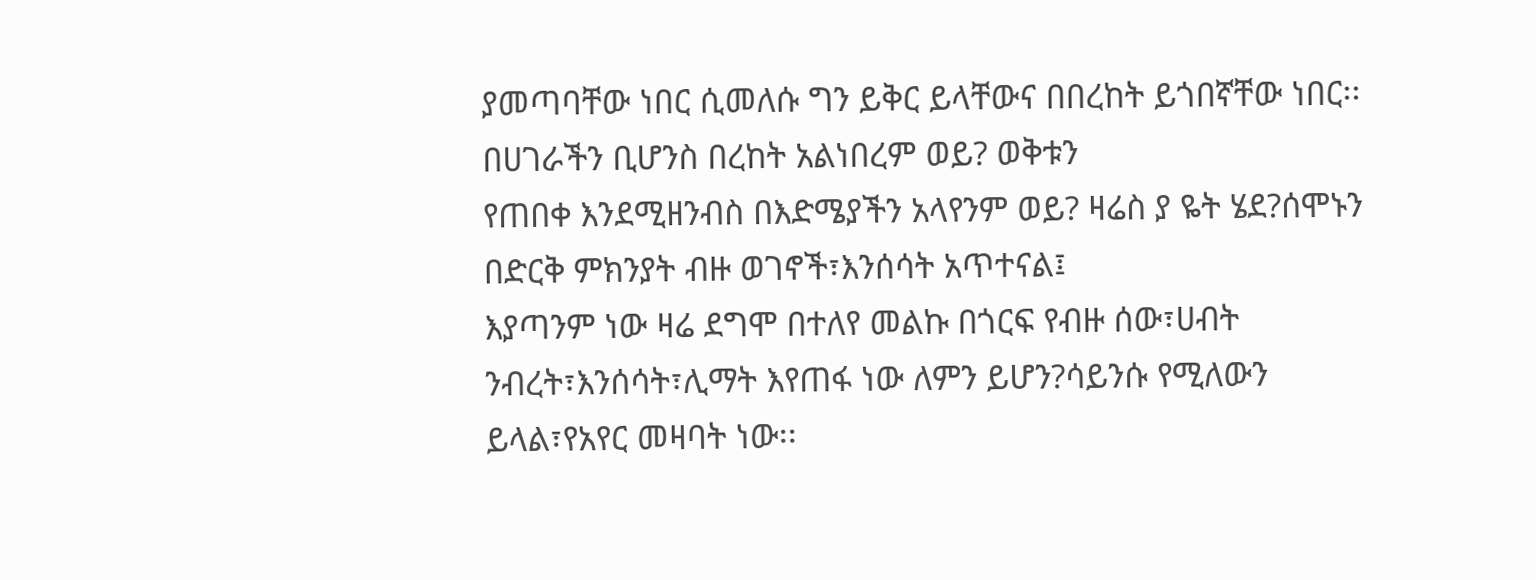ያመጣባቸው ነበር ሲመለሱ ግን ይቅር ይላቸውና በበረከት ይጎበኛቸው ነበር፡፡ በሀገራችን ቢሆንስ በረከት አልነበረም ወይ? ወቅቱን
የጠበቀ እንደሚዘንብስ በእድሜያችን አላየንም ወይ? ዛሬስ ያ ዬት ሄደ?ሰሞኑን በድርቅ ምክንያት ብዙ ወገኖች፣እንሰሳት አጥተናል፤
እያጣንም ነው ዛሬ ደግሞ በተለየ መልኩ በጎርፍ የብዙ ሰው፣ሀብት ንብረት፣እንሰሳት፣ሊማት እየጠፋ ነው ለምን ይሆን?ሳይንሱ የሚለውን
ይላል፣የአየር መዛባት ነው፡፡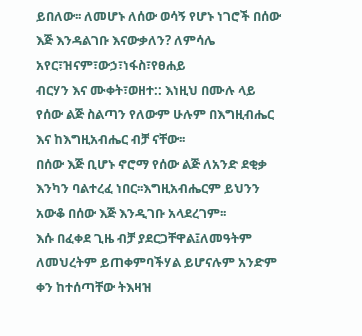ይበለው፡፡ ለመሆኑ ለሰው ወሳኝ የሆኑ ነገሮች በሰው እጅ እንዳልገቡ እናውቃለን? ለምሳሌ አየር፣ዝናም፣ውኃ፣ነፋስ፣የፀሐይ
ብርሃን እና ሙቀት፣ወዘተ:: እነዚህ በሙሉ ላይ የሰው ልጅ ስልጣን የለውም ሁሉም በእግዚብሔር እና ከእግዚአብሔር ብቻ ናቸው፡፡
በሰው እጅ ቢሆኑ ኖሮማ የሰው ልጅ ለአንድ ደቂቃ እንካን ባልተረፈ ነበር፡፡እግዚአብሔርም ይህንን አውቆ በሰው እጅ እንዲገቡ አላደረገም፡፡
እሱ በፈቀደ ጊዜ ብቻ ያደርጋቸዋል፤ለመዓትም ለመህረትም ይጠቀምባችሃል ይሆናሉም አንድም ቀን ከተሰጣቸው ትእዛዝ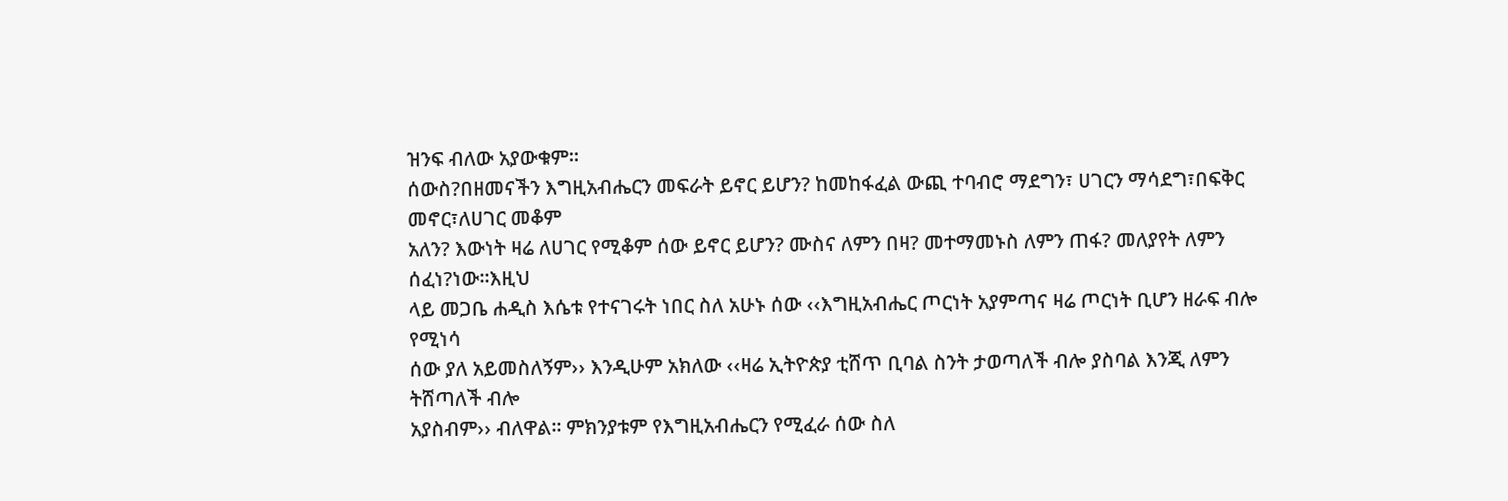ዝንፍ ብለው አያውቁም፡፡
ሰውስ?በዘመናችን እግዚአብሔርን መፍራት ይኖር ይሆን? ከመከፋፈል ውጪ ተባብሮ ማደግን፣ ሀገርን ማሳደግ፣በፍቅር መኖር፣ለሀገር መቆም
አለን? እውነት ዛሬ ለሀገር የሚቆም ሰው ይኖር ይሆን? ሙስና ለምን በዛ? መተማመኑስ ለምን ጠፋ? መለያየት ለምን ሰፈነ?ነው፡፡እዚህ
ላይ መጋቤ ሐዲስ እሴቱ የተናገሩት ነበር ስለ አሁኑ ሰው ‹‹እግዚአብሔር ጦርነት አያምጣና ዛሬ ጦርነት ቢሆን ዘራፍ ብሎ የሚነሳ
ሰው ያለ አይመስለኝም›› እንዲሁም አክለው ‹‹ዛሬ ኢትዮጵያ ቲሸጥ ቢባል ስንት ታወጣለች ብሎ ያስባል እንጂ ለምን ትሸጣለች ብሎ
አያስብም›› ብለዋል፡፡ ምክንያቱም የእግዚአብሔርን የሚፈራ ሰው ስለ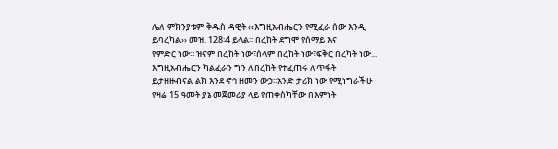ሌለ ምክንያቱም ቅዱስ ዳዊት ‹‹እግዚአብሔርን የሚፈራ ሰው እንዲ ይባረካል›› መዝ. 128፡4 ይላል፡፡ በረከት ደግሞ የሰማይ እና
የምድር ነው፡፡ ዝናም በረከት ነው፣ሰላም በረከት ነው፣ፍቅር በረካት ነው... እግዚአብሔርን ካልፈራን ግን ለበረከት የተፈጠሩ ለጥፋት
ይታዘዙብናል ልክ እንደ ኖኅ ዘመን ውኃ፡፡አንድ ታሪክ ነው የሚነግራችሁ የዛሬ 15 ዓመት ያኔ መጀመሪያ ላይ የጠቀስካቸው በእምነት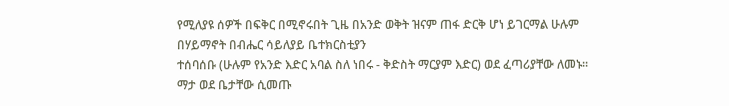የሚለያዩ ሰዎች በፍቅር በሚኖሩበት ጊዜ በአንድ ወቅት ዝናም ጠፋ ድርቅ ሆነ ይገርማል ሁሉም በሃይማኖት በብሔር ሳይለያይ ቤተክርስቲያን
ተሰባሰቡ (ሁሉም የአንድ እድር አባል ስለ ነበሩ - ቅድስት ማርያም እድር) ወደ ፈጣሪያቸው ለመኑ፡፡ ማታ ወደ ቤታቸው ሲመጡ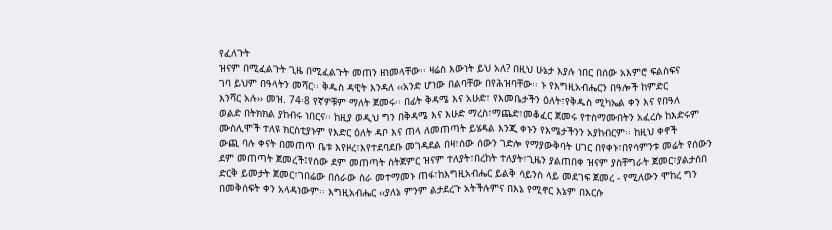የፈለጉት
ዝናም በሚፈልጉት ጊዜ በሚፈልጉት መጠን ዘነመላቸው፡፡ ዛሬስ እውነት ይህ አለ? በዚህ ሁኔታ እያሉ ነበር በሰው አእምሮ ፍልስፍና
ገባ ይህም በዓላትን መሻር፡፡ ቅዱስ ዳዊት እንዳለ ‹‹አንድ ሆነው በልባቸው በየሕዝባቸው፡፡ ኑ የእግዚአብሔርን በዓሎች ከምድር
እንሻር አሉ›› መዝ. 74፡8 የኛዎቹም ማለት ጀመሩ፡፡ በፊት ቅዳሜ እና አሁድ፣ የእመቤታችን ዕለት፣የቅዱስ ሚካኤል ቀን እና የበዓለ
ወልድ በትክክል ያከብሩ ነበርና፡፡ ከዚያ ወዲህ ግን በቅዳሜ እና እሁድ ማረስ፣ማጨድ፣መቆፈር ጀመሩ የተስማሙበትን አፈረሱ ከእድሩም
ሙስሊሞች ተለዩ ክርስቲያኑም የእድር ዕለት ዳቦ እና ጠላ ለመጠጣት ይሄዳል እንጂ ቀኑን የእሜታችንን አያከብርም፡፡ ከዚህ ቀኖች
ውጪ ባሉ ቀናት በመጠጥ ቤቱ እየዞረ፣እየተደባደቡ መገዳደል በዛ፣ሰው ሰውን ገድሎ የማያውቅባት ሀገር በየቀኑ፣በየሳምንቱ መሬት የሰውን
ደም መጠጣት ጀመረች፤የሰው ደም መጠጣት ስትጀምር ዝናም ተለያት፣በረከት ተለያት፣ጊዜን ያልጠበቀ ዝናም ያስቸግራት ጀመር፣ያልታሰበ
ድርቅ ይመታት ጀመር፣ገበሬው በሰራው ስራ መተማመኑ ጠፋ፣ከእግዚአብሔር ይልቅ ሳይንስ ላይ መደገፍ ጀመረ - የሚለውን ሞከረ ግን
በመቅሰፍት ቀን አላዳነውም፡፡ እግዚአብሔር ‹‹ያለኔ ምንም ልታደረጉ አትችሉምና በእኔ የሚኖር እኔም በእርሱ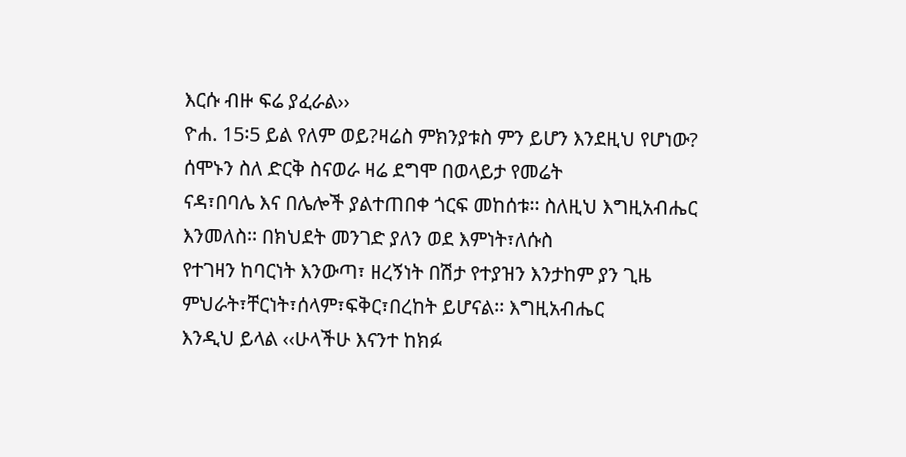እርሱ ብዙ ፍሬ ያፈራል››
ዮሐ. 15፡5 ይል የለም ወይ?ዛሬስ ምክንያቱስ ምን ይሆን እንደዚህ የሆነው? ሰሞኑን ስለ ድርቅ ስናወራ ዛሬ ደግሞ በወላይታ የመሬት
ናዳ፣በባሌ እና በሌሎች ያልተጠበቀ ጎርፍ መከሰቱ፡፡ ስለዚህ እግዚአብሔር እንመለስ፡፡ በክህደት መንገድ ያለን ወደ እምነት፣ለሱስ
የተገዛን ከባርነት እንውጣ፣ ዘረኝነት በሽታ የተያዝን እንታከም ያን ጊዜ ምህራት፣ቸርነት፣ሰላም፣ፍቅር፣በረከት ይሆናል፡፡ እግዚአብሔር
እንዲህ ይላል ‹‹ሁላችሁ እናንተ ከክፉ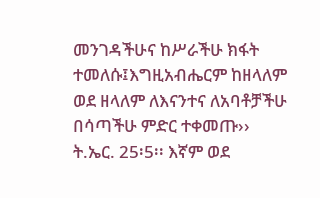መንገዳችሁና ከሥራችሁ ክፋት ተመለሱ፤እግዚአብሔርም ከዘላለም ወደ ዘላለም ለእናንተና ለአባቶቻችሁ
በሳጣችሁ ምድር ተቀመጡ›› ት.ኤር. 25፡5፡፡ እኛም ወደ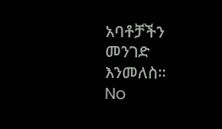አባቶቻችን መንገድ እንመለስ፡፡
No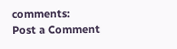comments:
Post a Comment